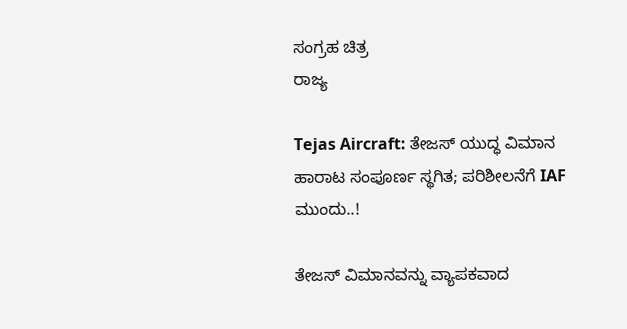ಸಂಗ್ರಹ ಚಿತ್ರ
ರಾಜ್ಯ

Tejas Aircraft: ತೇಜಸ್ ಯುದ್ಧ ವಿಮಾನ ಹಾರಾಟ ಸಂಪೂರ್ಣ ಸ್ಥಗಿತ; ಪರಿಶೀಲನೆಗೆ IAF ಮುಂದು..!

ತೇಜಸ್‌ ವಿಮಾನವನ್ನು ವ್ಯಾಪಕವಾದ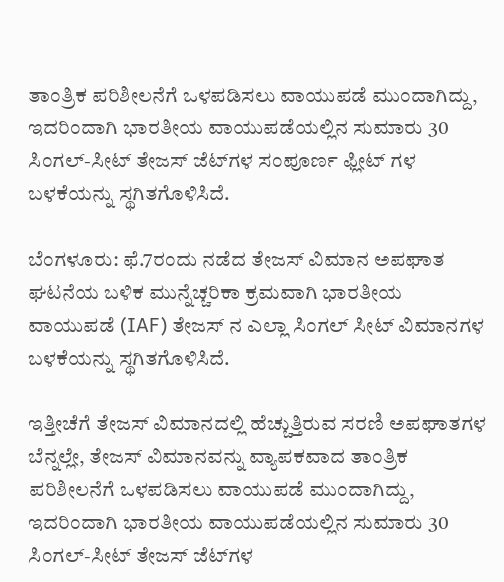ತಾಂತ್ರಿಕ ಪರಿಶೀಲನೆಗೆ ಒಳಪಡಿಸಲು ವಾಯುಪಡೆ ಮುಂದಾಗಿದ್ದು, ಇದರಿಂದಾಗಿ ಭಾರತೀಯ ವಾಯುಪಡೆಯಲ್ಲಿನ ಸುಮಾರು 30 ಸಿಂಗಲ್-ಸೀಟ್ ತೇಜಸ್ ಜೆಟ್‌ಗಳ ಸಂಪೂರ್ಣ ಫ್ಲೀಟ್ ಗಳ ಬಳಕೆಯನ್ನು ಸ್ಥಗಿತಗೊಳಿಸಿದೆ.

ಬೆಂಗಳೂರು: ಫೆ.7ರಂದು ನಡೆದ ತೇಜಸ್‌ ವಿಮಾನ ಅಪಘಾತ ಘಟನೆಯ ಬಳಿಕ ಮುನ್ನೆಚ್ಚರಿಕಾ ಕ್ರಮವಾಗಿ ಭಾರತೀಯ ವಾಯುಪಡೆ (IAF) ತೇಜಸ್‌ ನ ಎಲ್ಲಾ ಸಿಂಗಲ್‌ ಸೀಟ್ ವಿಮಾನಗಳ ಬಳಕೆಯನ್ನು ಸ್ಥಗಿತಗೊಳಿಸಿದೆ.

ಇತ್ತೀಚೆಗೆ ತೇಜಸ್‌ ವಿಮಾನದಲ್ಲಿ ಹೆಚ್ಚುತ್ತಿರುವ ಸರಣಿ ಅಪಘಾತಗಳ ಬೆನ್ನಲ್ಲೇ, ತೇಜಸ್‌ ವಿಮಾನವನ್ನು ವ್ಯಾಪಕವಾದ ತಾಂತ್ರಿಕ ಪರಿಶೀಲನೆಗೆ ಒಳಪಡಿಸಲು ವಾಯುಪಡೆ ಮುಂದಾಗಿದ್ದು, ಇದರಿಂದಾಗಿ ಭಾರತೀಯ ವಾಯುಪಡೆಯಲ್ಲಿನ ಸುಮಾರು 30 ಸಿಂಗಲ್-ಸೀಟ್ ತೇಜಸ್ ಜೆಟ್‌ಗಳ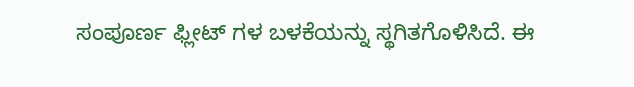ಸಂಪೂರ್ಣ ಫ್ಲೀಟ್ ಗಳ ಬಳಕೆಯನ್ನು ಸ್ಥಗಿತಗೊಳಿಸಿದೆ. ಈ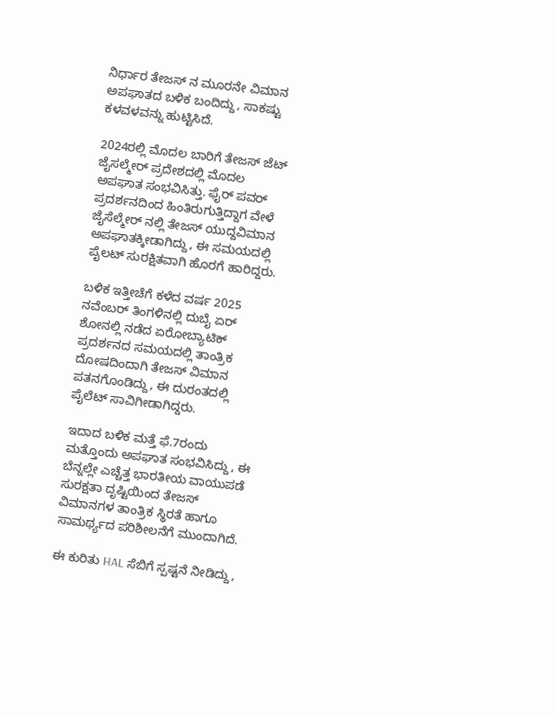ನಿರ್ಧಾರ ತೇಜಸ್‌ ನ ಮೂರನೇ ವಿಮಾನ ಅಪಘಾತದ ಬಳಿಕ ಬಂದಿದ್ದು, ಸಾಕಷ್ಟು ಕಳವಳವನ್ನು ಹುಟ್ಟಿಸಿದೆ.

2024ರಲ್ಲಿ ಮೊದಲ ಬಾರಿಗೆ ತೇಜಸ್‌ ಜೆಟ್‌ ಜೈಸಲ್ಮೇರ್ ಪ್ರದೇಶದಲ್ಲಿ ಮೊದಲ ಅಪಘಾತ ಸಂಭವಿಸಿತ್ತು. ಫೈರ್‌ ಪವರ್ ಪ್ರದರ್ಶನದಿಂದ ಹಿಂತಿರುಗುತ್ತಿದ್ದಾಗ ವೇಳೆ ಜೈಸೆಲ್ಮೇರ್‌ ನಲ್ಲಿ ತೇಜಸ್‌ ಯುದ್ದವಿಮಾನ ಅಪಘಾತಕ್ಕೀಡಾಗಿದ್ದು, ಈ ಸಮಯದಲ್ಲಿ ಪೈಲಟ್ ಸುರಕ್ಷಿತವಾಗಿ ಹೊರಗೆ ಹಾರಿದ್ದರು.

ಬಳಿಕ ಇತ್ತೀಚೆಗೆ ಕಳೆದ ವರ್ಷ 2025 ನವೆಂಬರ್‌ ತಿಂಗಳಿನಲ್ಲಿ ದುಬೈ ಏರ್ ಶೋನಲ್ಲಿ ನಡೆದ ಏರೋಬ್ಯಾಟಿಕ್ ಪ್ರದರ್ಶನದ ಸಮಯದಲ್ಲಿ ತಾಂತ್ರಿಕ ದೋಷದಿಂದಾಗಿ ತೇಜಸ್‌ ವಿಮಾನ ಪತನಗೊಂಡಿದ್ದು, ಈ ದುರಂತದಲ್ಲಿ ಪೈಲೆಟ್‌ ಸಾವಿಗೀಡಾಗಿದ್ದರು.

ಇದಾದ ಬಳಿಕ ಮತ್ತೆ ಫೆ.7ರಂದು ಮತ್ತೊಂದು ಅಪಘಾತ ಸಂಭವಿಸಿದ್ದು, ಈ ಬೆನ್ನಲ್ಲೇ ಎಚ್ಚೆತ್ತ ಭಾರತೀಯ ವಾಯುಪಡೆ ಸುರಕ್ಷತಾ ದೃಷ್ಟಿಯಿಂದ ತೇಜಸ್‌ ವಿಮಾನಗಳ ತಾಂತ್ರಿಕ ಸ್ಥಿರತೆ ಹಾಗೂ ಸಾಮರ್ಥ್ಯದ ಪರಿಶೀಲನೆಗೆ ಮುಂದಾಗಿದೆ.

ಈ ಕುರಿತು HAL ಸೆಬಿಗೆ ಸ್ಪಷ್ಟನೆ ನೀಡಿದ್ದು,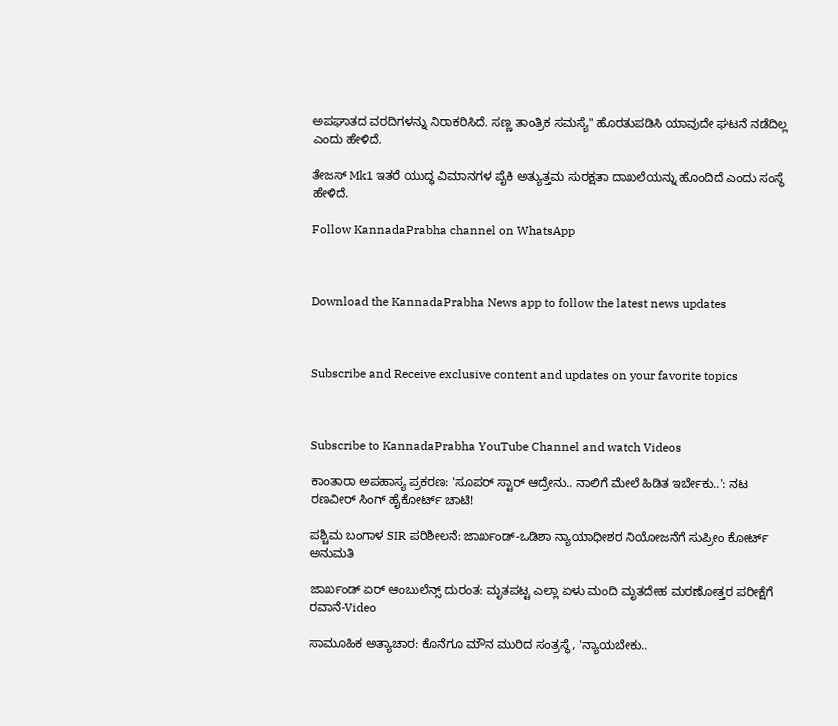ಅಪಘಾತದ ವರದಿಗಳನ್ನು ನಿರಾಕರಿಸಿದೆ. ಸಣ್ಣ ತಾಂತ್ರಿಕ ಸಮಸ್ಯೆ" ಹೊರತುಪಡಿಸಿ ಯಾವುದೇ ಘಟನೆ ನಡೆದಿಲ್ಲ ಎಂದು ಹೇಳಿದೆ.

ತೇಜಸ್ Mk1 ಇತರೆ ಯುದ್ಧ ವಿಮಾನಗಳ ಪೈಕಿ ಅತ್ಯುತ್ತಮ ಸುರಕ್ಷತಾ ದಾಖಲೆಯನ್ನು ಹೊಂದಿದೆ ಎಂದು ಸಂಸ್ಥೆ ಹೇಳಿದೆ.

Follow KannadaPrabha channel on WhatsApp



Download the KannadaPrabha News app to follow the latest news updates



Subscribe and Receive exclusive content and updates on your favorite topics



Subscribe to KannadaPrabha YouTube Channel and watch Videos

ಕಾಂತಾರಾ ಅಪಹಾಸ್ಯ ಪ್ರಕರಣ: 'ಸೂಪರ್ ಸ್ಟಾರ್ ಆದ್ರೇನು.. ನಾಲಿಗೆ ಮೇಲೆ ಹಿಡಿತ ಇರ್ಬೇಕು..': ನಟ ರಣವೀರ್ ಸಿಂಗ್ ಹೈಕೋರ್ಟ್ ಚಾಟಿ!

ಪಶ್ಚಿಮ ಬಂಗಾಳ SIR ಪರಿಶೀಲನೆ: ಜಾರ್ಖಂಡ್-ಒಡಿಶಾ ನ್ಯಾಯಾಧೀಶರ ನಿಯೋಜನೆಗೆ ಸುಪ್ರೀಂ ಕೋರ್ಟ್ ಅನುಮತಿ

ಜಾರ್ಖಂಡ್ ಏರ್ ಆಂಬುಲೆನ್ಸ್ ದುರಂತ: ಮೃತಪಟ್ಟ ಎಲ್ಲಾ ಏಳು ಮಂದಿ ಮೃತದೇಹ ಮರಣೋತ್ತರ ಪರೀಕ್ಷೆಗೆ ರವಾನೆ-Video

ಸಾಮೂಹಿಕ ಅತ್ಯಾಚಾರ: ಕೊನೆಗೂ ಮೌನ ಮುರಿದ ಸಂತ್ರಸ್ಥೆ, 'ನ್ಯಾಯಬೇಕು..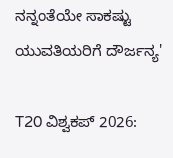ನನ್ನಂತೆಯೇ ಸಾಕಷ್ಟು ಯುವತಿಯರಿಗೆ ದೌರ್ಜನ್ಯ'

T20 ವಿಶ್ವಕಪ್ 2026: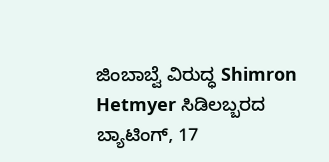ಜಿಂಬಾಬ್ವೆ ವಿರುದ್ಧ Shimron Hetmyer ಸಿಡಿಲಬ್ಬರದ ಬ್ಯಾಟಿಂಗ್, 17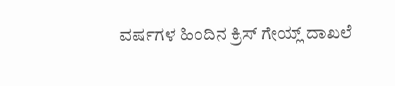ವರ್ಷಗಳ ಹಿಂದಿನ ಕ್ರಿಸ್ ಗೇಯ್ಲ್ ದಾಖಲೆ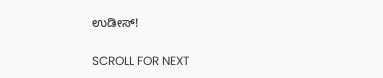ಉಡೀಸ್!

SCROLL FOR NEXT